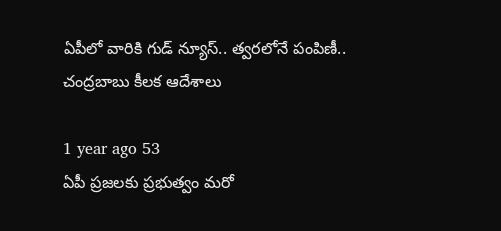ఏపీలో వారికి గుడ్ న్యూస్.. త్వరలోనే పంపిణీ.. చంద్రబాబు కీలక ఆదేశాలు

1 year ago 53
ఏపీ ప్రజలకు ప్రభుత్వం మరో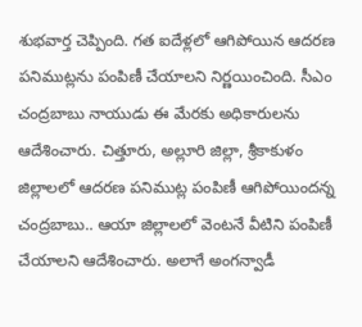శుభవార్త చెప్పింది. గత ఐదేళ్లలో ఆగిపోయిన ఆదరణ పనిముట్లను పంపిణీ చేయాలని నిర్ణయించింది. సీఎం చంద్రబాబు నాయుడు ఈ మేరకు అధికారులను ఆదేశించారు. చిత్తూరు, అల్లూరి జిల్లా, శ్రీకాకుళం జిల్లాలలో ఆదరణ పనిముట్ల పంపిణీ ఆగిపోయిందన్న చంద్రబాబు.. ఆయా జిల్లాలలో వెంటనే వీటిని పంపిణీ చేయాలని ఆదేశించారు. అలాగే అంగన్వాడీ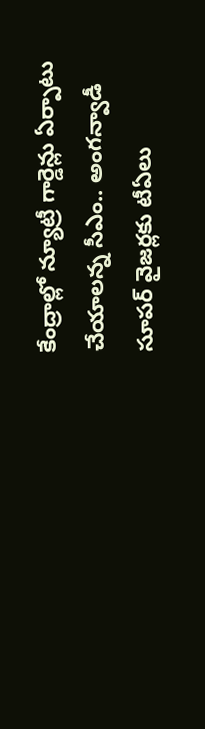కేంద్రాల్లో న్యూట్రీ గార్డెన్లు ఏర్పాటు చేయాలన్న సీఎం.. అంగన్వాడీ సూపర్ వైజర్లకు టీఏలు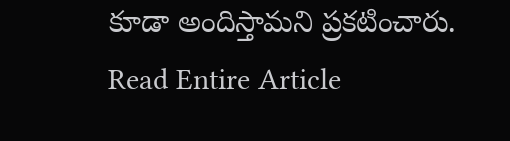కూడా అందిస్తామని ప్రకటించారు.
Read Entire Article